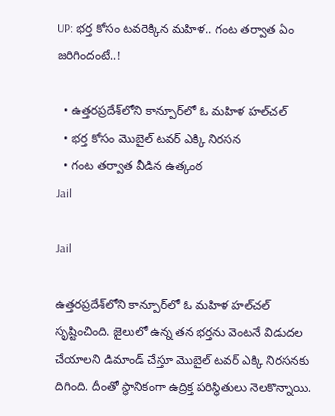UP: భర్త కోసం టవరెక్కిన మహిళ.. గంట తర్వాత ఏం జరిగిందంటే..!

  • ఉత్తరప్రదేశ్‌లోని కాన్పూర్‌లో ఓ మహిళ హల్‌చల్
  • భర్త కోసం మొబైల్ టవర్ ఎక్కి నిరసన
  • గంట తర్వాత వీడిన ఉత్కంఠ
Jail

Jail

ఉత్తరప్రదేశ్‌లోని కాన్పూర్‌లో ఓ మహిళ హల్‌చల్ సృష్టించింది. జైలులో ఉన్న తన భర్తను వెంటనే విడుదల చేయాలని డిమాండ్ చేస్తూ మొబైల్ టవర్ ఎక్కి నిరసనకు దిగింది. దీంతో స్థానికంగా ఉద్రిక్త పరిస్థితులు నెలకొన్నాయి.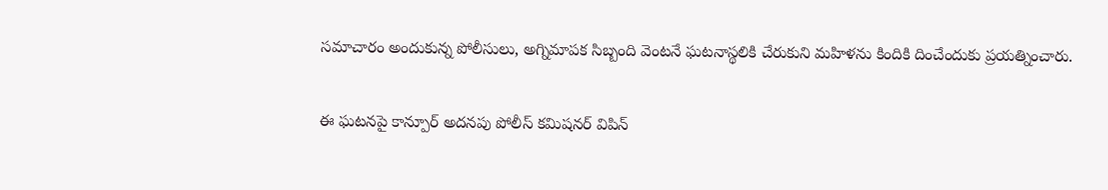సమాచారం అందుకున్న పోలీసులు, అగ్నిమాపక సిబ్బంది వెంటనే ఘటనాస్థలికి చేరుకుని మహిళను కిందికి దించేందుకు ప్రయత్నించారు.

ఈ ఘటనపై కాన్పూర్ అదనపు పోలీస్ కమిషనర్ విపిన్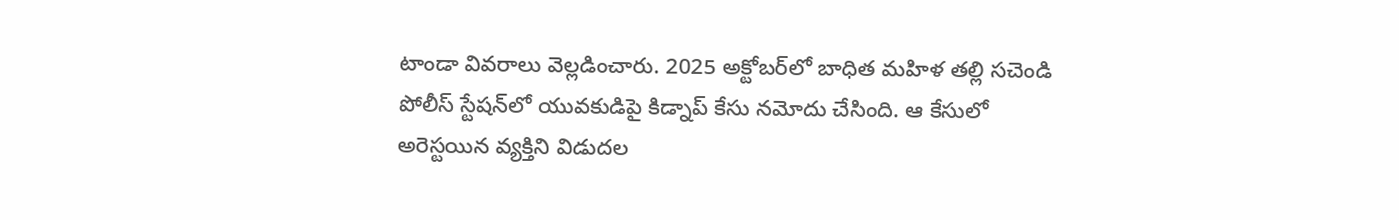టాండా వివరాలు వెల్లడించారు. 2025 అక్టోబర్‌లో బాధిత మహిళ తల్లి సచెండి పోలీస్ స్టేషన్‌లో యువకుడిపై కిడ్నాప్ కేసు నమోదు చేసింది. ఆ కేసులో అరెస్టయిన వ్యక్తిని విడుదల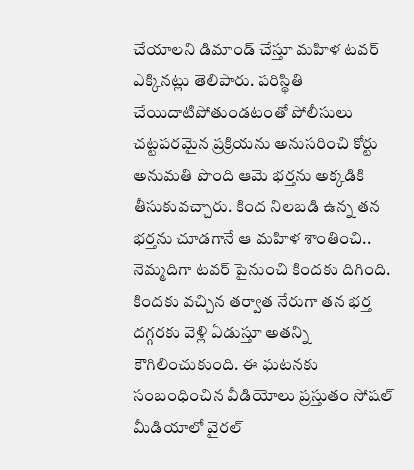చేయాలని డిమాండ్ చేస్తూ మహిళ టవర్ ఎక్కినట్లు తెలిపారు. పరిస్థితి చేయిదాటిపోతుండటంతో పోలీసులు చట్టపరమైన ప్రక్రియను అనుసరించి కోర్టు అనుమతి పొంది ఆమె భర్తను అక్కడికి తీసుకువచ్చారు. కింద నిలబడి ఉన్న తన భర్తను చూడగానే ఆ మహిళ శాంతించి.. నెమ్మదిగా టవర్ పైనుంచి కిందకు దిగింది. కిందకు వచ్చిన తర్వాత నేరుగా తన భర్త దగ్గరకు వెళ్లి ఏడుస్తూ అతన్ని కౌగిలించుకుంది. ఈ ఘటనకు సంబంధించిన వీడియోలు ప్రస్తుతం సోషల్ మీడియాలో వైరల్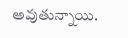అవుతున్నాయి.